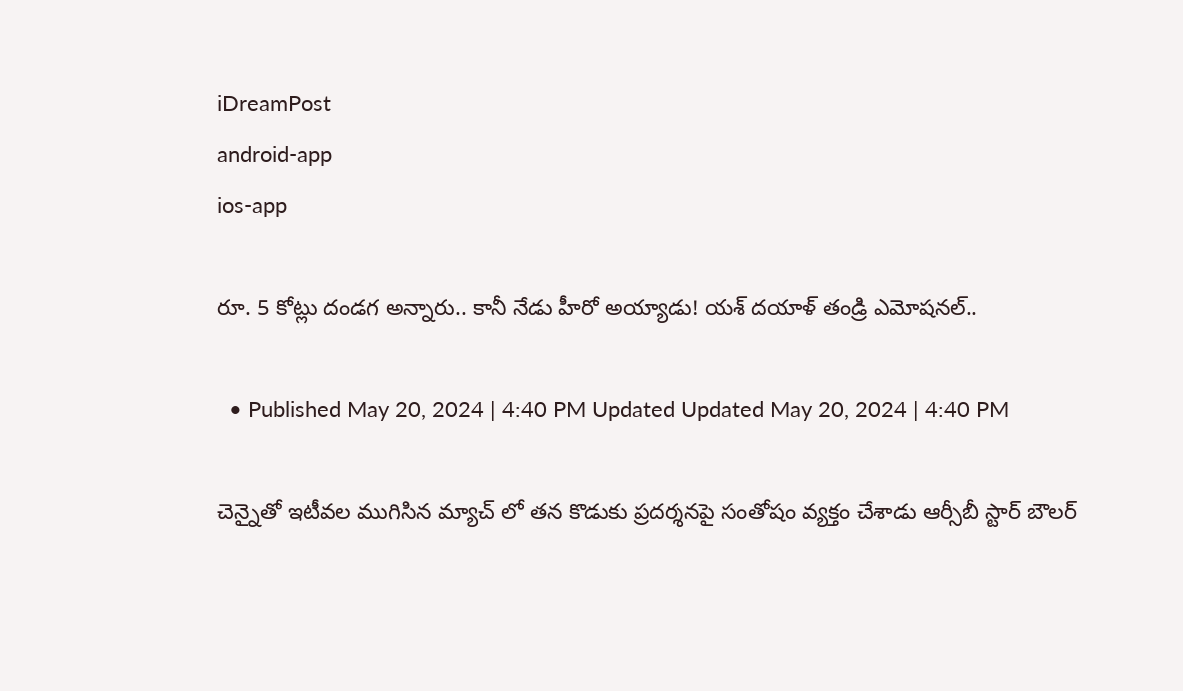iDreamPost
android-app
ios-app

రూ. 5 కోట్లు దండగ అన్నారు.. కానీ నేడు హీరో అయ్యాడు! యశ్ దయాళ్ తండ్రి ఎమోషనల్..

  • Published May 20, 2024 | 4:40 PM Updated Updated May 20, 2024 | 4:40 PM

చెన్నైతో ఇటీవల ముగిసిన మ్యాచ్ లో తన కొడుకు ప్రదర్శనపై సంతోషం వ్యక్తం చేశాడు ఆర్సీబీ స్టార్ బౌలర్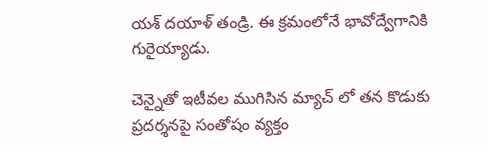యశ్ దయాళ్ తండ్రి. ఈ క్రమంలోనే భావోద్వేగానికి గురైయ్యాడు.

చెన్నైతో ఇటీవల ముగిసిన మ్యాచ్ లో తన కొడుకు ప్రదర్శనపై సంతోషం వ్యక్తం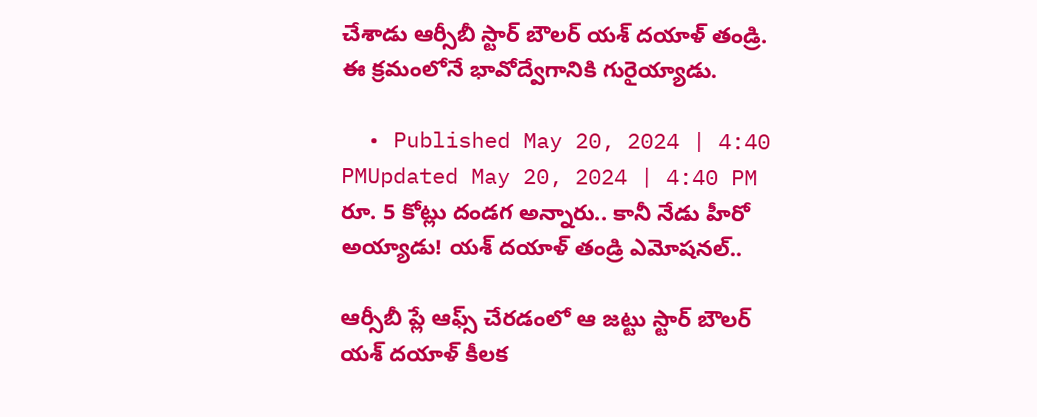చేశాడు ఆర్సీబీ స్టార్ బౌలర్ యశ్ దయాళ్ తండ్రి. ఈ క్రమంలోనే భావోద్వేగానికి గురైయ్యాడు.

  • Published May 20, 2024 | 4:40 PMUpdated May 20, 2024 | 4:40 PM
రూ. 5 కోట్లు దండగ అన్నారు.. కానీ నేడు హీరో అయ్యాడు! యశ్ దయాళ్ తండ్రి ఎమోషనల్..

ఆర్సీబీ ప్లే ఆఫ్స్ చేరడంలో ఆ జట్టు స్టార్ బౌలర్ యశ్ దయాళ్ కీలక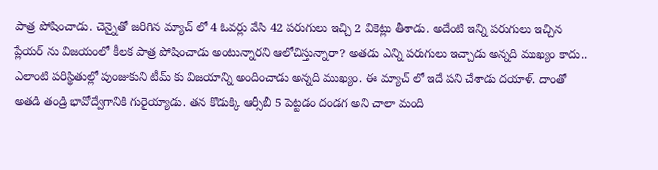పాత్ర పోషించాడు. చెన్నైతో జరిగిన మ్యాచ్ లో 4 ఓవర్లు వేసి 42 పరుగులు ఇచ్చి 2 వికెట్లు తీశాడు. అదేంటి ఇన్ని పరుగులు ఇచ్చిన ప్లేయర్ ను విజయంలో కీలక పాత్ర పోషించాడు అంటున్నారని ఆలోచిస్తున్నారా? అతడు ఎన్ని పరుగులు ఇచ్చాడు అన్నది ముఖ్యం కాదు.. ఎలాంటి పరిస్థితుల్లో పుంజుకుని టీమ్ కు విజయాన్ని అందించాడు అన్నది ముఖ్యం. ఈ మ్యాచ్ లో ఇదే పని చేశాడు దయాళ్. దాంతో అతడి తండ్రి భావోద్వేగానికి గురైయ్యాడు. తన కొడుక్కి ఆర్సీబీ 5 పెట్టడం దండగ అని చాలా మంది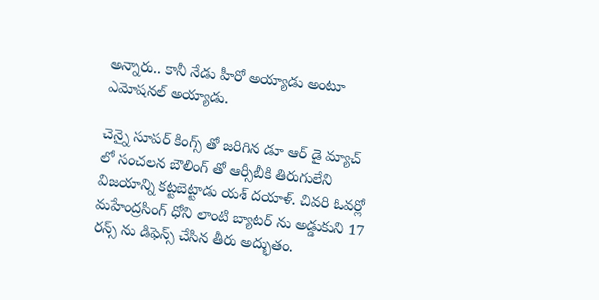అన్నారు.. కానీ నేడు హీరో అయ్యాడు అంటూ ఎమోషనల్ అయ్యాడు.

చెన్నై సూపర్ కింగ్స్ తో జరిగిన డూ ఆర్ డై మ్యాచ్ లో సంచలన బౌలింగ్ తో ఆర్సీబీకి తిరుగులేని విజయాన్ని కట్టబెట్టాడు యశ్ దయాళ్. చివరి ఓవర్లో మహేంద్రసింగ్ ధోని లాంటి బ్యాటర్ ను అడ్డుకుని 17 రన్స్ ను డిఫెన్స్ చేసిన తీరు అద్భుతం.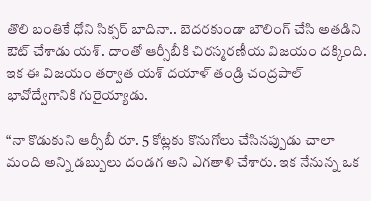తొలి బంతికే ధోని సిక్సర్ బాదినా.. బెదరకుండా బౌలింగ్ చేసి అతడిని ఔట్ చేశాడు యశ్. దాంతో ఆర్సీబీకి చిరస్మరణీయ విజయం దక్కింది. ఇక ఈ విజయం తర్వాత యశ్ దయాళ్ తండ్రి చంద్రపాల్ భావోద్వేగానికి గురైయ్యాడు.

“నా కొడుకుని ఆర్సీబీ రూ. 5 కోట్లకు కొనుగోలు చేసినప్పుడు చాలా మంది అన్ని డబ్బులు దండగ అని ఎగతాళి చేశారు. ఇక నేనున్న ఒక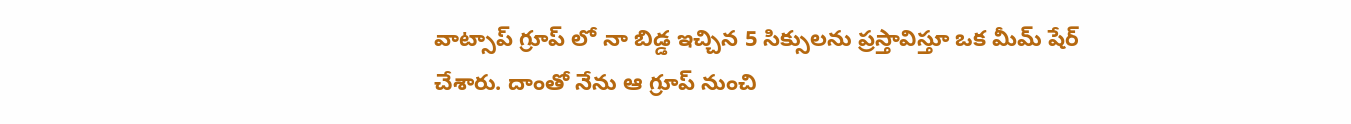వాట్సాప్ గ్రూప్ లో నా బిడ్డ ఇచ్చిన 5 సిక్సులను ప్రస్తావిస్తూ ఒక మీమ్ షేర్ చేశారు. దాంతో నేను ఆ గ్రూప్ నుంచి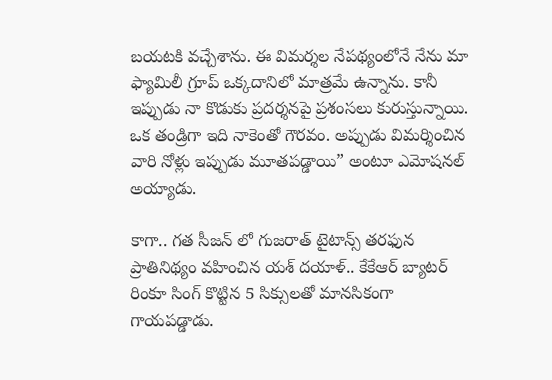బయటకి వచ్చేశాను. ఈ విమర్శల నేపథ్యంలోనే నేను మా ఫ్యామిలీ గ్రూప్ ఒక్కదానిలో మాత్రమే ఉన్నాను. కానీ ఇప్పుడు నా కొడుకు ప్రదర్శనపై ప్రశంసలు కురుస్తున్నాయి. ఒక తండ్రిగా ఇది నాకెంతో గౌరవం. అప్పుడు విమర్శించిన వారి నోళ్లు ఇప్పుడు మూతపడ్డాయి” అంటూ ఎమోషనల్ అయ్యాడు.

కాగా.. గత సీజన్ లో గుజరాత్ టైటాన్స్ తరఫున ప్రాతినిథ్యం వహించిన యశ్ దయాళ్.. కేకేఆర్ బ్యాటర్ రింకూ సింగ్ కొట్టిన 5 సిక్సులతో మానసికంగా గాయపడ్డాడు.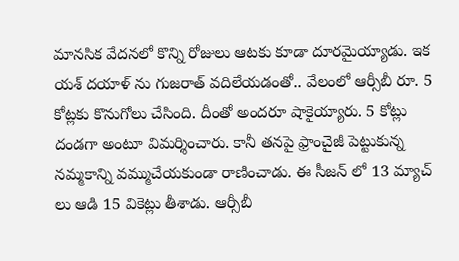మానసిక వేదనలో కొన్ని రోజులు ఆటకు కూడా దూరమైయ్యాడు. ఇక యశ్ దయాళ్ ను గుజరాత్ వదిలేయడంతో.. వేలంలో ఆర్సీబీ రూ. 5 కోట్లకు కొనుగోలు చేసింది. దీంతో అందరూ షాకైయ్యారు. 5 కోట్లు దండగా అంటూ విమర్శించారు. కానీ తనపై ఫ్రాంచైజీ పెట్టుకున్న నమ్మకాన్ని వమ్ముచేయకుండా రాణించాడు. ఈ సీజన్ లో 13 మ్యాచ్ లు ఆడి 15 వికెట్లు తీశాడు. ఆర్సీబీ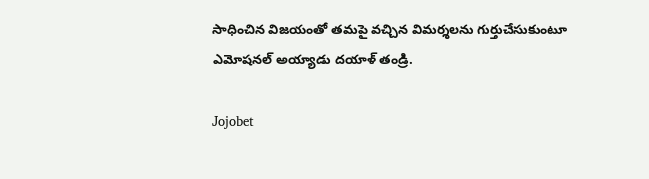సాధించిన విజయంతో తమపై వచ్చిన విమర్శలను గుర్తుచేసుకుంటూ ఎమోషనల్ అయ్యాడు దయాళ్ తండ్రి.

Jojobet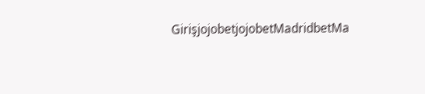GirişjojobetjojobetMadridbetMa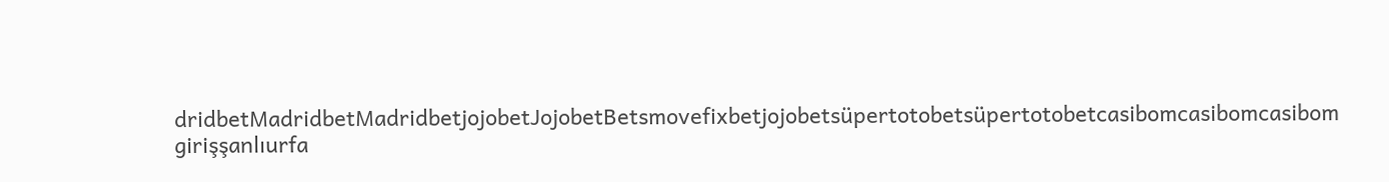dridbetMadridbetMadridbetjojobetJojobetBetsmovefixbetjojobetsüpertotobetsüpertotobetcasibomcasibomcasibom girişşanlıurfa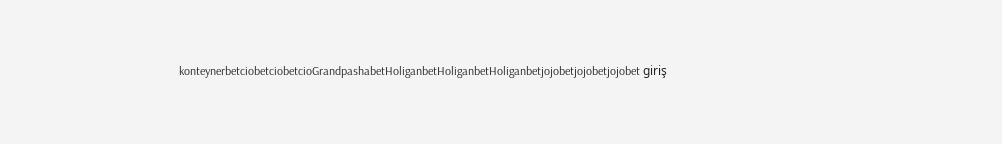konteynerbetciobetciobetcioGrandpashabetHoliganbetHoliganbetHoliganbetjojobetjojobetjojobet giriş